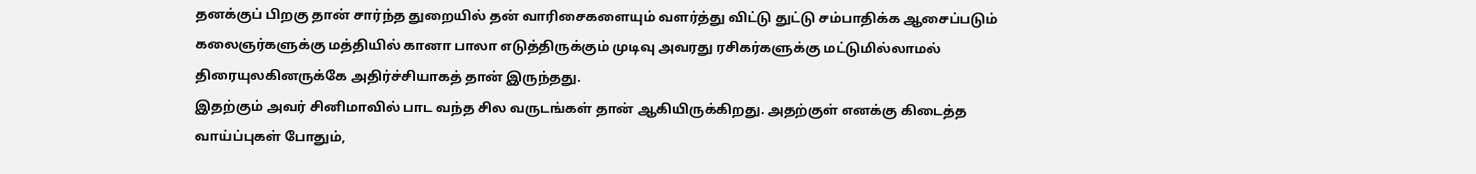தனக்குப் பிறகு தான் சார்ந்த துறையில் தன் வாரிசைகளையும் வளர்த்து விட்டு துட்டு சம்பாதிக்க ஆசைப்படும் கலைஞர்களுக்கு மத்தியில் கானா பாலா எடுத்திருக்கும் முடிவு அவரது ரசிகர்களுக்கு மட்டுமில்லாமல் திரையுலகினருக்கே அதிர்ச்சியாகத் தான் இருந்தது.
இதற்கும் அவர் சினிமாவில் பாட வந்த சில வருடங்கள் தான் ஆகியிருக்கிறது. அதற்குள் எனக்கு கிடைத்த வாய்ப்புகள் போதும்,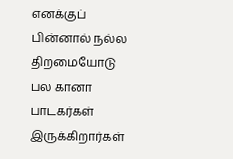எனக்குப் பின்னால் நல்ல திறமையோடு பல கானா பாடகர்கள் இருக்கிறார்கள்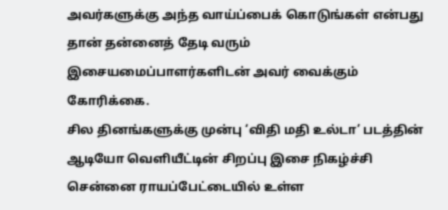அவர்களுக்கு அந்த வாய்ப்பைக் கொடுங்கள் என்பது தான் தன்னைத் தேடி வரும் இசையமைப்பாளர்களிடன் அவர் வைக்கும் கோரிக்கை.
சில தினங்களுக்கு முன்பு ‘விதி மதி உல்டா’ படத்தின் ஆடியோ வெளியீட்டின் சிறப்பு இசை நிகழ்ச்சி சென்னை ராயப்பேட்டையில் உள்ள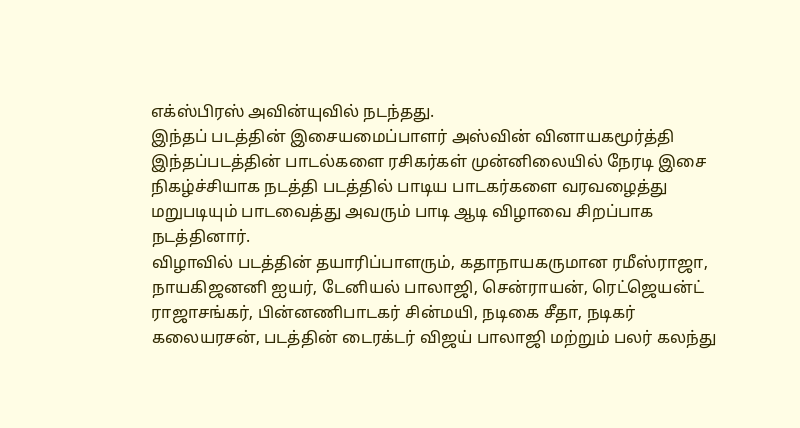எக்ஸ்பிரஸ் அவின்யுவில் நடந்தது.
இந்தப் படத்தின் இசையமைப்பாளர் அஸ்வின் வினாயகமூர்த்தி இந்தப்படத்தின் பாடல்களை ரசிகர்கள் முன்னிலையில் நேரடி இசை நிகழ்ச்சியாக நடத்தி படத்தில் பாடிய பாடகர்களை வரவழைத்து மறுபடியும் பாடவைத்து அவரும் பாடி ஆடி விழாவை சிறப்பாக நடத்தினார்.
விழாவில் படத்தின் தயாரிப்பாளரும், கதாநாயகருமான ரமீஸ்ராஜா, நாயகிஜனனி ஐயர், டேனியல் பாலாஜி, சென்ராயன், ரெட்ஜெயன்ட் ராஜாசங்கர், பின்னணிபாடகர் சின்மயி, நடிகை சீதா, நடிகர் கலையரசன், படத்தின் டைரக்டர் விஜய் பாலாஜி மற்றும் பலர் கலந்து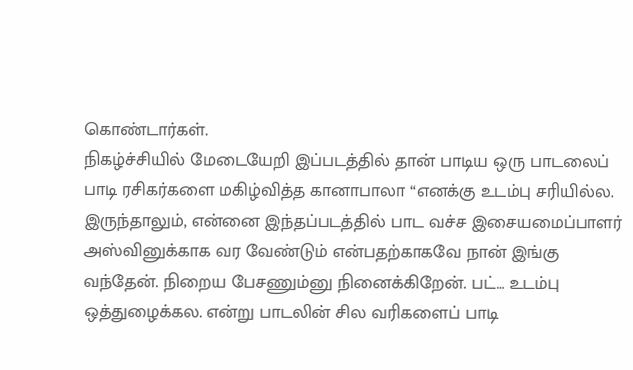கொண்டார்கள்.
நிகழ்ச்சியில் மேடையேறி இப்படத்தில் தான் பாடிய ஒரு பாடலைப் பாடி ரசிகர்களை மகிழ்வித்த கானாபாலா “எனக்கு உடம்பு சரியில்ல. இருந்தாலும், என்னை இந்தப்படத்தில் பாட வச்ச இசையமைப்பாளர் அஸ்வினுக்காக வர வேண்டும் என்பதற்காகவே நான் இங்கு வந்தேன். நிறைய பேசணும்னு நினைக்கிறேன். பட்… உடம்பு ஒத்துழைக்கல. என்று பாடலின் சில வரிகளைப் பாடி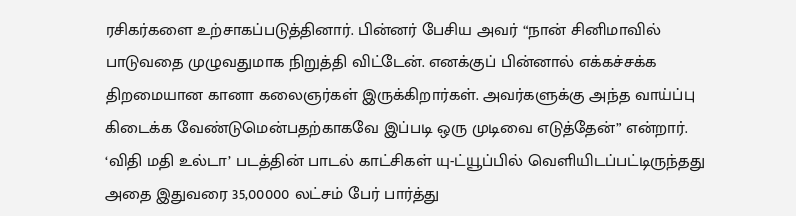ரசிகர்களை உற்சாகப்படுத்தினார். பின்னர் பேசிய அவர் “நான் சினிமாவில் பாடுவதை முழுவதுமாக நிறுத்தி விட்டேன். எனக்குப் பின்னால் எக்கச்சக்க திறமையான கானா கலைஞர்கள் இருக்கிறார்கள். அவர்களுக்கு அந்த வாய்ப்பு கிடைக்க வேண்டுமென்பதற்காகவே இப்படி ஒரு முடிவை எடுத்தேன்” என்றார்.
‘விதி மதி உல்டா’ படத்தின் பாடல் காட்சிகள் யு-ட்யூப்பில் வெளியிடப்பட்டிருந்தது அதை இதுவரை 35,00000 லட்சம் பேர் பார்த்து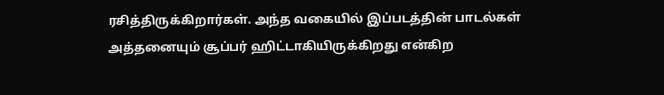ரசித்திருக்கிறார்கள். அந்த வகையில் இப்படத்தின் பாடல்கள் அத்தனையும் சூப்பர் ஹிட்டாகியிருக்கிறது என்கிற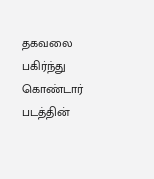தகவலை பகிர்ந்து கொண்டார் படத்தின்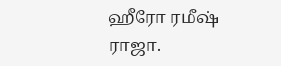ஹீரோ ரமீஷ் ராஜா.